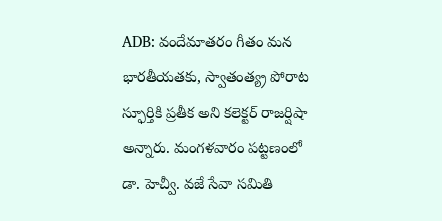ADB: వందేమాతరం గీతం మన భారతీయతకు, స్వాతంత్య్ర పోరాట స్ఫూర్తికి ప్రతీక అని కలెక్టర్ రాజర్షిషా అన్నారు. మంగళవారం పట్టణంలో డా. హెచ్వీ. వజే సేవా సమితి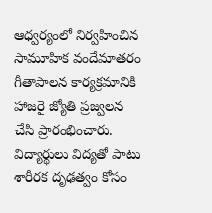ఆధ్వర్యంలో నిర్వహించిన సామూహిక వందేమాతరం గీతాపాలన కార్యక్రమానికి హాజరై జ్యోతి ప్రజ్వలన చేసి ప్రారంభించారు. విద్యార్థులు విద్యతో పాటు శారీరక దృఢత్వం కోసం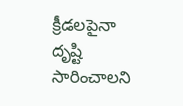క్రీడలపైనా దృష్టి సారించాలని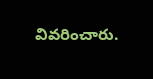వివరించారు.